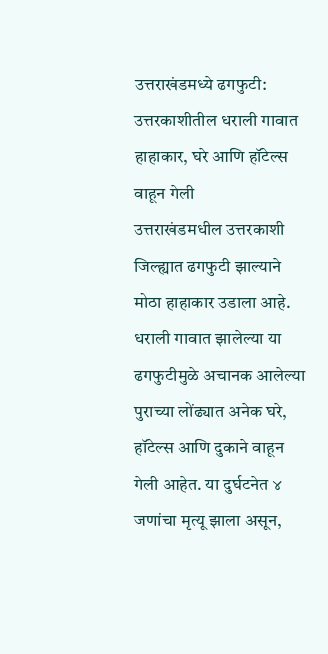उत्तराखंडमध्ये ढगफुटी: उत्तरकाशीतील धराली गावात हाहाकार, घरे आणि हॉटेल्स वाहून गेली
उत्तराखंडमधील उत्तरकाशी जिल्ह्यात ढगफुटी झाल्याने मोठा हाहाकार उडाला आहे. धराली गावात झालेल्या या ढगफुटीमुळे अचानक आलेल्या पुराच्या लोंढ्यात अनेक घरे, हॉटेल्स आणि दुकाने वाहून गेली आहेत. या दुर्घटनेत ४ जणांचा मृत्यू झाला असून,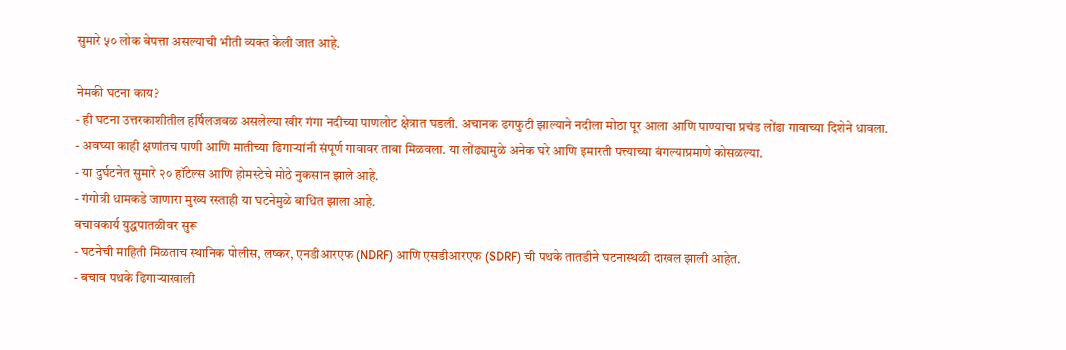सुमारे ५० लोक बेपत्ता असल्याची भीती व्यक्त केली जात आहे.

नेमकी घटना काय?
- ही घटना उत्तरकाशीतील हर्षिलजवळ असलेल्या खीर गंगा नदीच्या पाणलोट क्षेत्रात घडली. अचानक ढगफुटी झाल्याने नदीला मोठा पूर आला आणि पाण्याचा प्रचंड लोंढा गावाच्या दिशेने धावला.
- अवघ्या काही क्षणांतच पाणी आणि मातीच्या ढिगाऱ्यांनी संपूर्ण गावावर ताबा मिळवला. या लोंढ्यामुळे अनेक घरे आणि इमारती पत्त्याच्या बंगल्याप्रमाणे कोसळल्या.
- या दुर्घटनेत सुमारे २० हॉटेल्स आणि होमस्टेचे मोठे नुकसान झाले आहे.
- गंगोत्री धामकडे जाणारा मुख्य रस्ताही या घटनेमुळे बाधित झाला आहे.
बचावकार्य युद्धपातळीवर सुरू
- घटनेची माहिती मिळताच स्थानिक पोलीस, लष्कर, एनडीआरएफ (NDRF) आणि एसडीआरएफ (SDRF) ची पथके तातडीने घटनास्थळी दाखल झाली आहेत.
- बचाव पथके ढिगाऱ्याखाली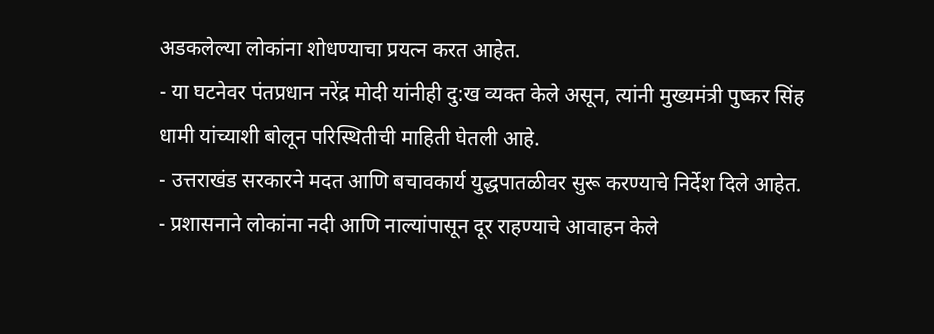अडकलेल्या लोकांना शोधण्याचा प्रयत्न करत आहेत.
- या घटनेवर पंतप्रधान नरेंद्र मोदी यांनीही दु:ख व्यक्त केले असून, त्यांनी मुख्यमंत्री पुष्कर सिंह धामी यांच्याशी बोलून परिस्थितीची माहिती घेतली आहे.
- उत्तराखंड सरकारने मदत आणि बचावकार्य युद्धपातळीवर सुरू करण्याचे निर्देश दिले आहेत.
- प्रशासनाने लोकांना नदी आणि नाल्यांपासून दूर राहण्याचे आवाहन केले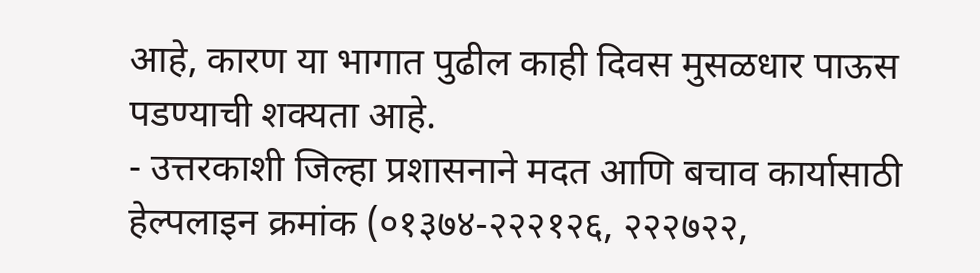आहे, कारण या भागात पुढील काही दिवस मुसळधार पाऊस पडण्याची शक्यता आहे.
- उत्तरकाशी जिल्हा प्रशासनाने मदत आणि बचाव कार्यासाठी हेल्पलाइन क्रमांक (०१३७४-२२२१२६, २२२७२२,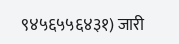९४५६५५६४३१) जारी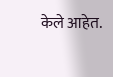केले आहेत.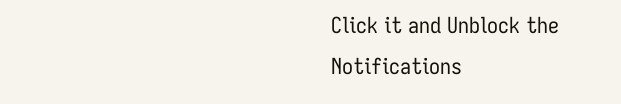Click it and Unblock the Notifications